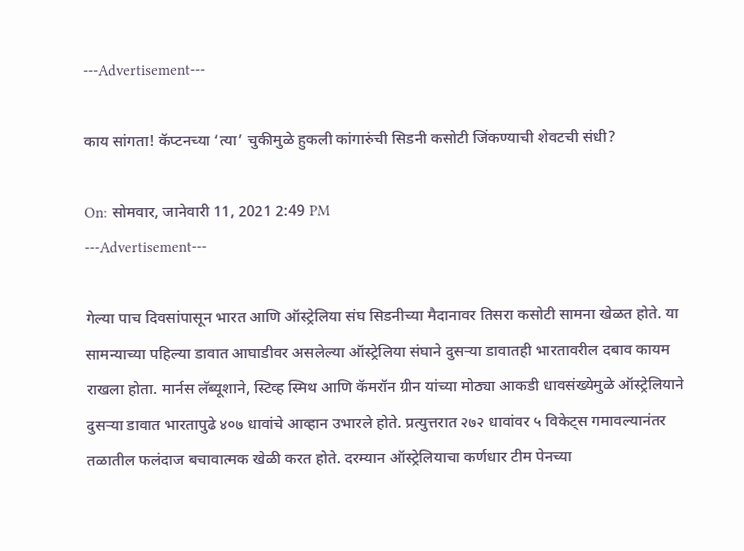---Advertisement---

काय सांगता! कॅप्टनच्या ‘त्या’ चुकीमुळे हुकली कांगारुंची सिडनी कसोटी जिंकण्याची शेवटची संधी?

On: सोमवार, जानेवारी 11, 2021 2:49 PM
---Advertisement---

गेल्या पाच दिवसांपासून भारत आणि ऑस्ट्रेलिया संघ सिडनीच्या मैदानावर तिसरा कसोटी सामना खेळत होते. या सामन्याच्या पहिल्या डावात आघाडीवर असलेल्या ऑस्ट्रेलिया संघाने दुसऱ्या डावातही भारतावरील दबाव कायम राखला होता. मार्नस लॅब्यूशाने, स्टिव्ह स्मिथ आणि कॅमरॉन ग्रीन यांच्या मोठ्या आकडी धावसंख्येमुळे ऑस्ट्रेलियाने दुसऱ्या डावात भारतापुढे ४०७ धावांचे आव्हान उभारले होते. प्रत्युत्तरात २७२ धावांवर ५ विकेट्स गमावल्यानंतर तळातील फलंदाज बचावात्मक खेळी करत होते. दरम्यान ऑस्ट्रेलियाचा कर्णधार टीम पेनच्या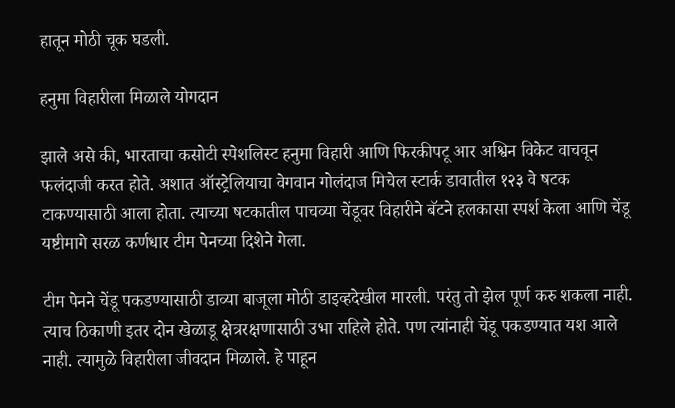हातून मोठी चूक घडली.

हनुमा विहारीला मिळाले योगदान

झाले असे की, भारताचा कसोटी स्पेशलिस्ट हनुमा विहारी आणि फिरकीपटू आर अश्विन विकेट वाचवून फलंदाजी करत होते. अशात ऑस्ट्रेलियाचा वेगवान गोलंदाज मिचेल स्टार्क डावातील १२३ वे षटक टाकण्यासाठी आला होता. त्याच्या षटकातील पाचव्या चेंडूवर विहारीने बॅटने हलकासा स्पर्श केला आणि चेंडू यष्टीमागे सरळ कर्णधार टीम पेनच्या दिशेने गेला.

टीम पेनने चेंडू पकडण्यासाठी डाव्या बाजूला मोठी डाइव्हदेखील मारली. परंतु तो झेल पूर्ण करु शकला नाही. त्याच ठिकाणी इतर दोन खेळाडू क्षेत्ररक्षणासाठी उभा राहिले होते. पण त्यांनाही चेंडू पकडण्यात यश आले नाही. त्यामुळे विहारीला जीवदान मिळाले. हे पाहून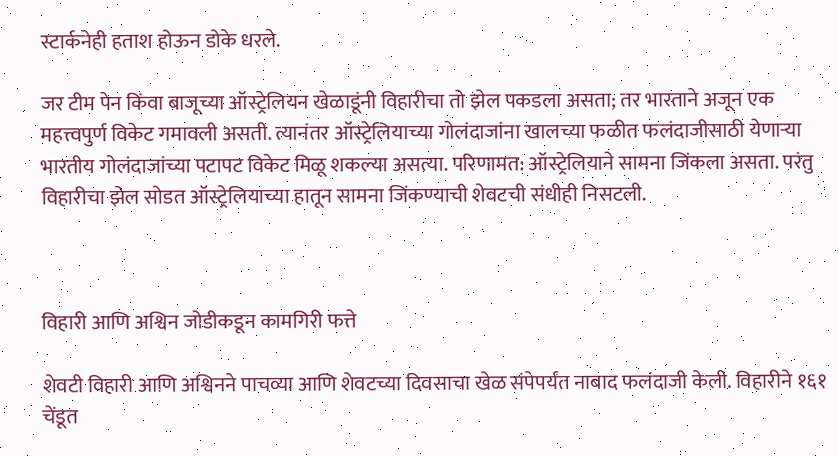स्टार्कनेही हताश होऊन डोके धरले.

जर टीम पेन किंवा बाजूच्या ऑस्ट्रेलियन खेळाडूंनी विहारीचा तो झेल पकडला असता; तर भारताने अजून एक महत्त्वपुर्ण विकेट गमावली असती. त्यानंतर ऑस्ट्रेलियाच्या गोलंदाजांना खालच्या फळीत फलंदाजीसाठी येणाऱ्या भारतीय गोलंदाजांच्या पटापट विकेट मिळू शकल्या असत्या. परिणामत: ऑस्ट्रेलियाने सामना जिंकला असता. परंतु विहारीचा झेल सोडत ऑस्ट्रेलियाच्या हातून सामना जिंकण्याची शेवटची संधीही निसटली.



विहारी आणि अश्विन जोडीकडून कामगिरी फत्ते

शेवटी विहारी आणि अश्विनने पाचव्या आणि शेवटच्या दिवसाचा खेळ संपेपर्यंत नाबाद फलंदाजी केली. विहारीने १६१ चेंडूत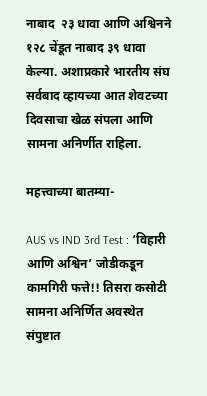नाबाद  २३ धावा आणि अश्विनने १२८ चेंडूत नाबाद ३९ धावा केल्या. अशाप्रकारे भारतीय संघ सर्वबाद व्हायच्या आत शेवटच्या दिवसाचा खेळ संपला आणि सामना अनिर्णीत राहिला.

महत्त्वाच्या बातम्या-

AUS vs IND 3rd Test : ‘विहारी आणि अश्विन’ जोडीकडून कामगिरी फत्ते!! तिसरा कसोटी सामना अनिर्णित अवस्थेत संपुष्टात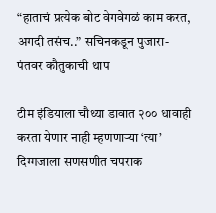“हाताचं प्रत्येक बोट वेगवेगळं काम करत, अगदी तसंच..” सचिनकडून पुजारा-पंतवर कौतुकाची थाप

टीम इंडियाला चौथ्या डावात २०० धावाही करता येणार नाही म्हणणाऱ्या ‘त्या’ दिग्गजाला सणसणीत चपराक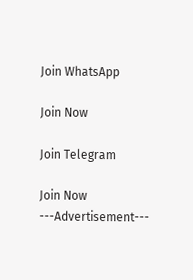Join WhatsApp

Join Now

Join Telegram

Join Now
---Advertisement---